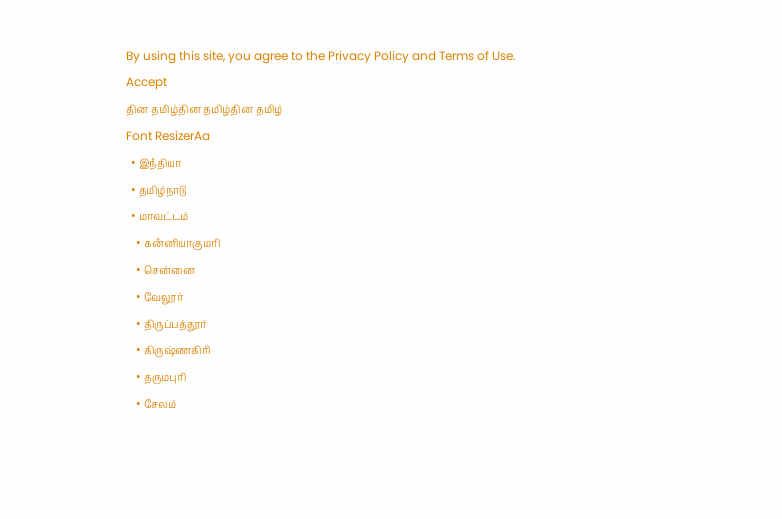By using this site, you agree to the Privacy Policy and Terms of Use.
Accept
தின தமிழ்தின தமிழ்தின தமிழ்
Font ResizerAa
  • இநஂதியா
  • தமிழ்நாடு
  • மாவட்டம்
    • கனஂனியாகுமரி
    • சென்னை
    • வேலூர்
    • திருப்பத்தூர்
    • கிருஷ்ணகிரி
    • தருமபுரி
    • சேலம்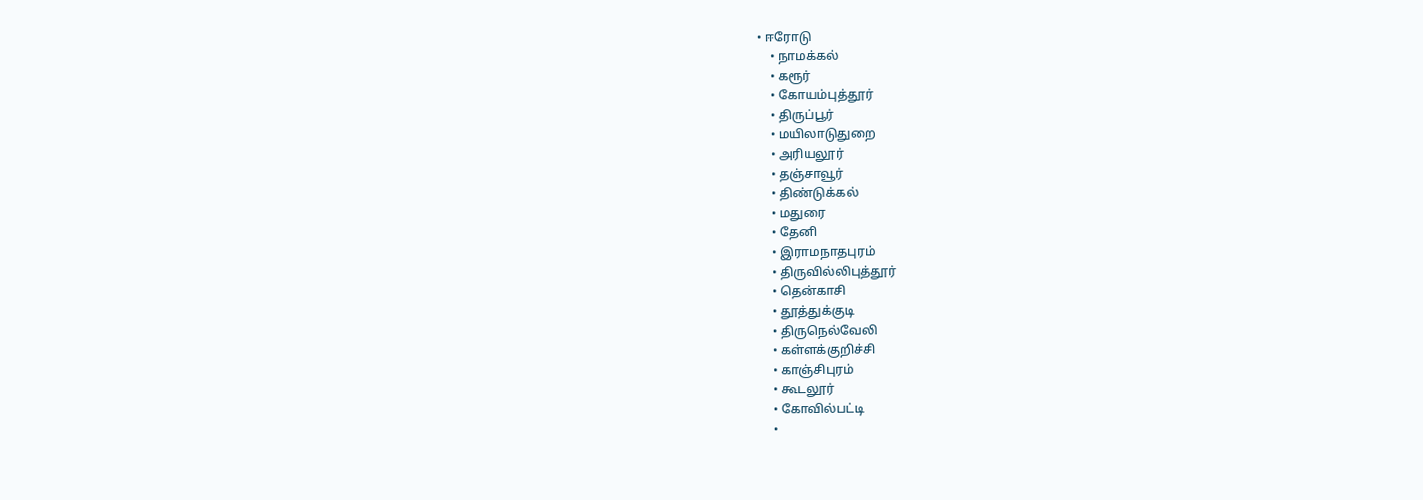• ஈரோடு
    • நாமக்கல்
    • கரூர்
    • கோயம்புத்தூர்
    • திருப்பூர்
    • மயிலாடுதுறை
    • அரியலூர்
    • தஞ்சாவூர்
    • திண்டுக்கல்
    • மதுரை
    • தேனி
    • இராமநாதபுரம்
    • திருவில்லிபுத்தூர்
    • தென்காசி
    • தூத்துக்குடி
    • திருநெல்வேலி
    • கள்ளக்குறிச்சி
    • காஞ்சிபுரம்
    • கூடலூர்
    • கோவில்பட்டி
    •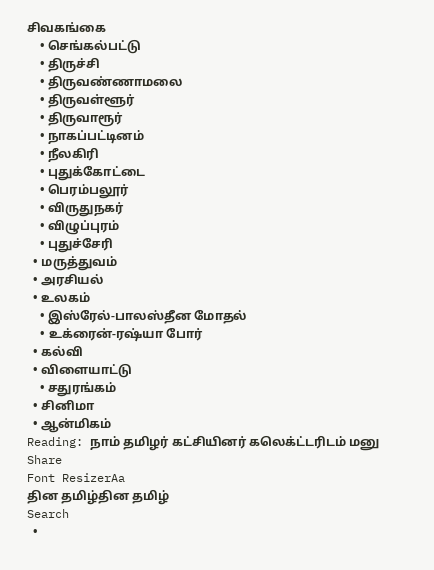சிவகங்கை
    • செங்கல்பட்டு
    • திருச்சி
    • திருவண்ணாமலை
    • திருவள்ளூர்
    • திருவாரூர்
    • நாகப்பட்டினம்
    • நீலகிரி
    • புதுக்கோட்டை
    • பெரம்பலூர்
    • விருதுநகர்
    • விழுப்புரம்
    • புதுச்சேரி
  • மருத்துவம்
  • அரசியல்
  • உலகம்
    • இஸ்ரேல்-பாலஸ்தீன மோதல்
    • உக்ரைன்-ரஷ்யா போர்
  • கல்வி
  • விளையாட்டு
    • சதுரங்கம்
  • சினிமா
  • ஆன்மிகம்
Reading: நாம் தமிழர் கட்சியினர் கலெக்ட்டரிடம் மனு
Share
Font ResizerAa
தின தமிழ்தின தமிழ்
Search
  •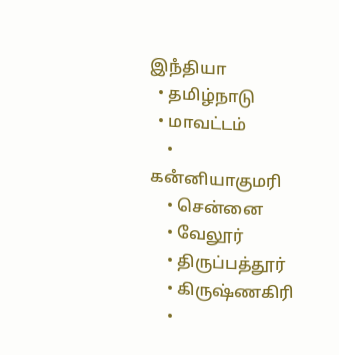இநஂதியா
  • தமிழ்நாடு
  • மாவட்டம்
    • கனஂனியாகுமரி
    • சென்னை
    • வேலூர்
    • திருப்பத்தூர்
    • கிருஷ்ணகிரி
    •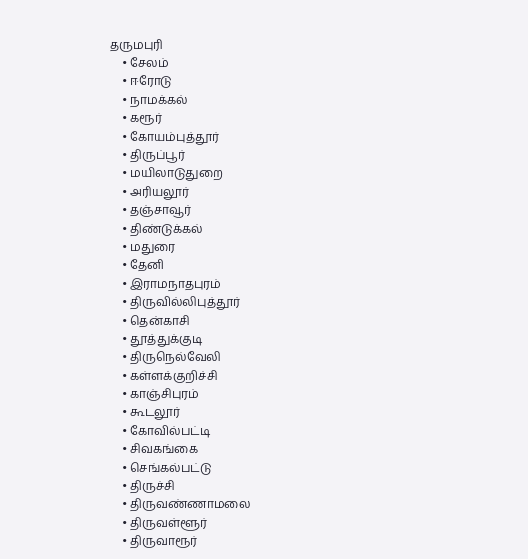தருமபுரி
    • சேலம்
    • ஈரோடு
    • நாமக்கல்
    • கரூர்
    • கோயம்புத்தூர்
    • திருப்பூர்
    • மயிலாடுதுறை
    • அரியலூர்
    • தஞ்சாவூர்
    • திண்டுக்கல்
    • மதுரை
    • தேனி
    • இராமநாதபுரம்
    • திருவில்லிபுத்தூர்
    • தென்காசி
    • தூத்துக்குடி
    • திருநெல்வேலி
    • கள்ளக்குறிச்சி
    • காஞ்சிபுரம்
    • கூடலூர்
    • கோவில்பட்டி
    • சிவகங்கை
    • செங்கல்பட்டு
    • திருச்சி
    • திருவண்ணாமலை
    • திருவள்ளூர்
    • திருவாரூர்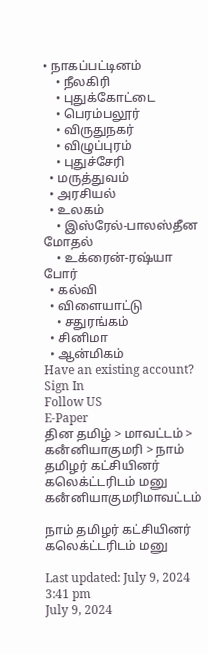• நாகப்பட்டினம்
    • நீலகிரி
    • புதுக்கோட்டை
    • பெரம்பலூர்
    • விருதுநகர்
    • விழுப்புரம்
    • புதுச்சேரி
  • மருத்துவம்
  • அரசியல்
  • உலகம்
    • இஸ்ரேல்-பாலஸ்தீன மோதல்
    • உக்ரைன்-ரஷ்யா போர்
  • கல்வி
  • விளையாட்டு
    • சதுரங்கம்
  • சினிமா
  • ஆன்மிகம்
Have an existing account? Sign In
Follow US
E-Paper
தின தமிழ் > மாவட்டம் > கனஂனியாகுமரி > நாம் தமிழர் கட்சியினர் கலெக்ட்டரிடம் மனு
கனஂனியாகுமரிமாவட்டம்

நாம் தமிழர் கட்சியினர் கலெக்ட்டரிடம் மனு

Last updated: July 9, 2024 3:41 pm
July 9, 2024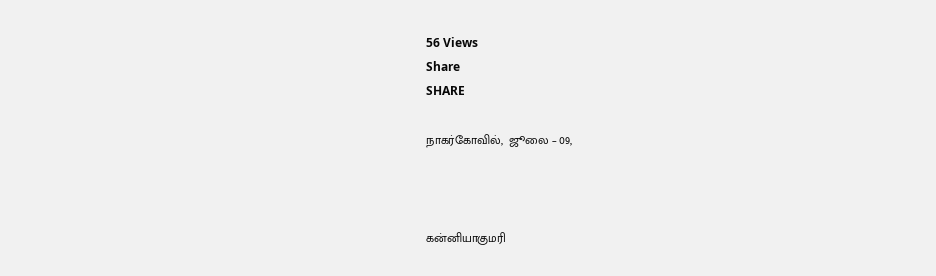56 Views
Share
SHARE

நாகர்கோவில்,  ஜூலை – 09,



கன்னியாகுமரி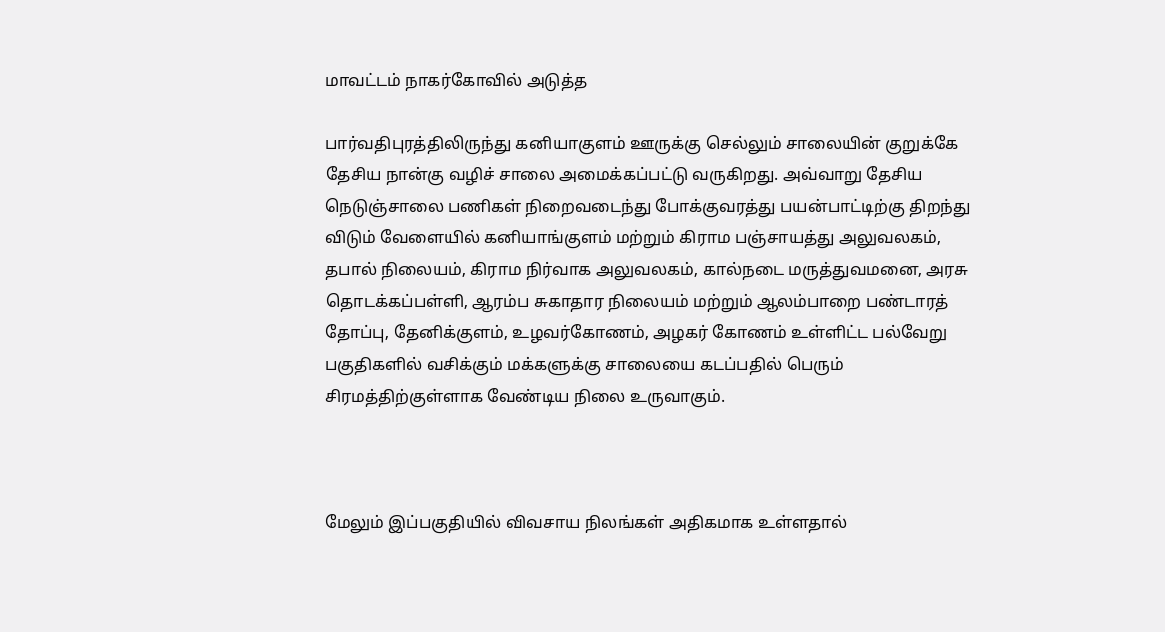மாவட்டம் நாகர்கோவில் அடுத்த

பார்வதிபுரத்திலிருந்து கனியாகுளம் ஊருக்கு செல்லும் சாலையின் குறுக்கே தேசிய நான்கு வழிச் சாலை அமைக்கப்பட்டு வருகிறது. அவ்வாறு தேசிய நெடுஞ்சாலை பணிகள் நிறைவடைந்து போக்குவரத்து பயன்பாட்டிற்கு திறந்து விடும் வேளையில் கனியாங்குளம் மற்றும் கிராம பஞ்சாயத்து அலுவலகம், தபால் நிலையம், கிராம நிர்வாக அலுவலகம், கால்நடை மருத்துவமனை, அரசு தொடக்கப்பள்ளி, ஆரம்ப சுகாதார நிலையம் மற்றும் ஆலம்பாறை பண்டாரத் தோப்பு, தேனிக்குளம், உழவர்கோணம், அழகர் கோணம் உள்ளிட்ட பல்வேறு பகுதிகளில் வசிக்கும் மக்களுக்கு சாலையை கடப்பதில் பெரும் சிரமத்திற்குள்ளாக வேண்டிய நிலை உருவாகும்.



மேலும் இப்பகுதியில் விவசாய நிலங்கள் அதிகமாக உள்ளதால்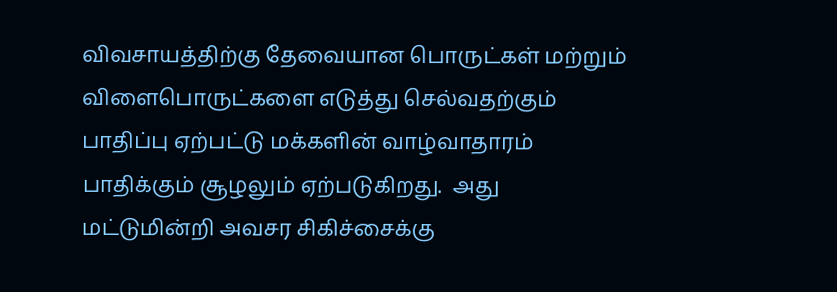விவசாயத்திற்கு தேவையான பொருட்கள் மற்றும் விளைபொருட்களை எடுத்து செல்வதற்கும் பாதிப்பு ஏற்பட்டு மக்களின் வாழ்வாதாரம் பாதிக்கும் சூழலும் ஏற்படுகிறது.  அது மட்டுமின்றி அவசர சிகிச்சைக்கு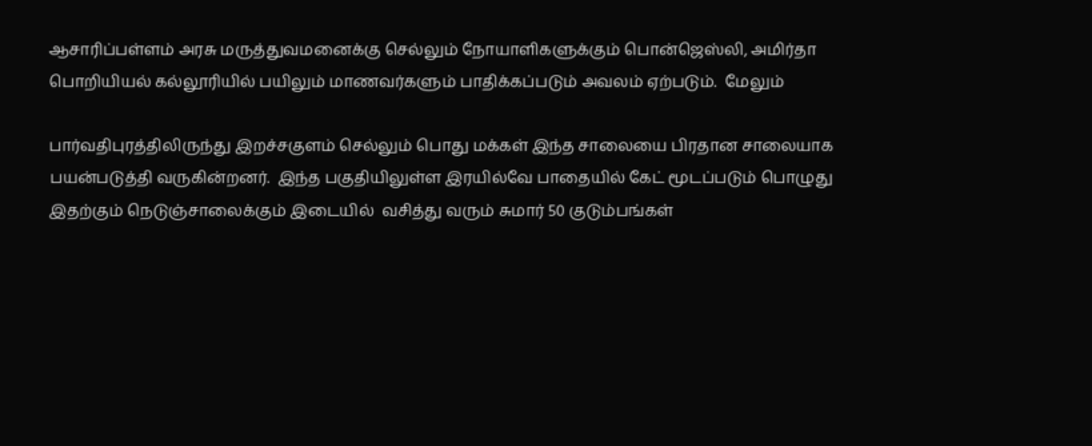ஆசாரிப்பள்ளம் அரசு மருத்துவமனைக்கு செல்லும் நோயாளிகளுக்கும் பொன்ஜெஸ்லி, அமிர்தா பொறியியல் கல்லூரியில் பயிலும் மாணவர்களும் பாதிக்கப்படும் அவலம் ஏற்படும்.  மேலும்

பார்வதிபுரத்திலிருந்து இறச்சகுளம் செல்லும் பொது மக்கள் இந்த சாலையை பிரதான சாலையாக பயன்படுத்தி வருகின்றனர்.  இந்த பகுதியிலுள்ள இரயில்வே பாதையில் கேட் மூடப்படும் பொழுது இதற்கும் நெடுஞ்சாலைக்கும் இடையில்  வசித்து வரும் சுமார் 50 குடும்பங்கள்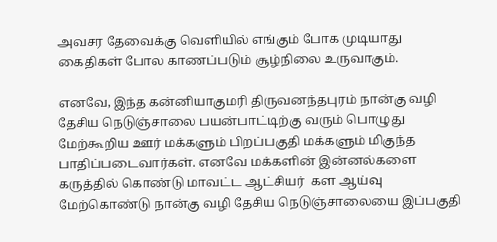அவசர தேவைக்கு வெளியில் எங்கும் போக முடியாது கைதிகள் போல காணப்படும் சூழ்நிலை உருவாகும்.

எனவே, இந்த கன்னியாகுமரி திருவனந்தபுரம் நான்கு வழி தேசிய நெடுஞ்சாலை பயன்பாட்டிற்கு வரும் பொழுது மேற்கூறிய ஊர் மக்களும் பிறப்பகுதி மக்களும் மிகுந்த பாதிப்படைவார்கள். எனவே மக்களின் இன்னல்களை கருத்தில் கொண்டு மாவட்ட ஆட்சியர்  கள ஆய்வு மேற்கொண்டு நான்கு வழி தேசிய நெடுஞ்சாலையை இப்பகுதி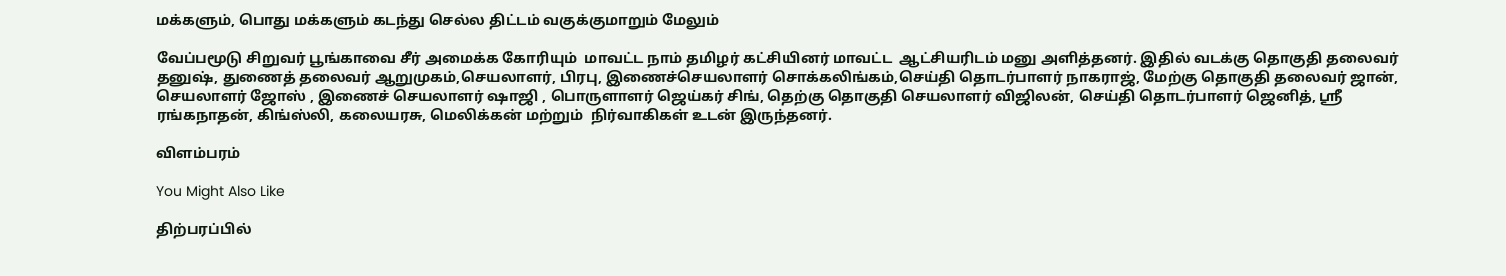மக்களும், பொது மக்களும் கடந்து செல்ல திட்டம் வகுக்குமாறும் மேலும்

வேப்பமூடு சிறுவர் பூங்காவை சீர் அமைக்க கோரியும்  மாவட்ட நாம் தமிழர் கட்சியினர் மாவட்ட  ஆட்சியரிடம் மனு அளித்தனர். இதில் வடக்கு தொகுதி தலைவர் தனுஷ், துணைத் தலைவர் ஆறுமுகம்,செயலாளர், பிரபு, இணைச்செயலாளர் சொக்கலிங்கம்,செய்தி தொடர்பாளர் நாகராஜ், மேற்கு தொகுதி தலைவர் ஜான், செயலாளர் ஜோஸ் , இணைச் செயலாளர் ஷாஜி , பொருளாளர் ஜெய்கர் சிங், தெற்கு தொகுதி செயலாளர் விஜிலன், செய்தி தொடர்பாளர் ஜெனித், ஸ்ரீ ரங்கநாதன், கிங்ஸ்லி, கலையரசு, மெலிக்கன் மற்றும்  நிர்வாகிகள் உடன் இருந்தனர்.

விளம்பரம்

You Might Also Like

திற்பரப்பில்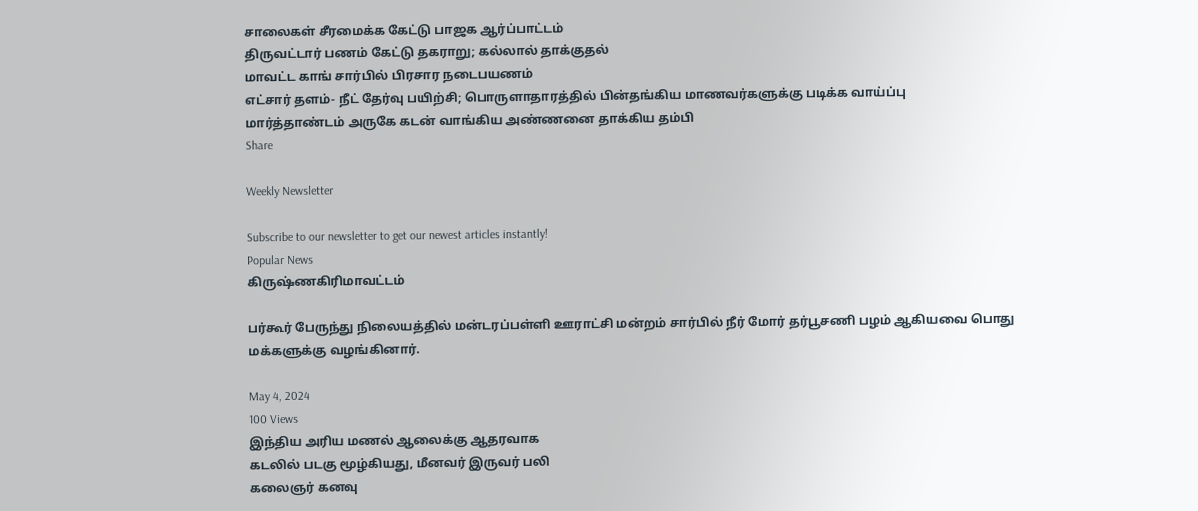சாலைகள் சீரமைக்க கேட்டு பாஜக ஆர்ப்பாட்டம்
திருவட்டார் பணம் கேட்டு தகராறு; கல்லால் தாக்குதல்
மாவட்ட காங் சார்பில் பிரசார நடைபயணம்
எட்சார் தளம்- நீட் தேர்வு பயிற்சி; பொருளாதாரத்தில் பின்தங்கிய மாணவர்களுக்கு படிக்க வாய்ப்பு
மார்த்தாண்டம் அருகே கடன் வாங்கிய அண்ணனை தாக்கிய தம்பி
Share

Weekly Newsletter

Subscribe to our newsletter to get our newest articles instantly!
Popular News
கிருஷ்ணகிரிமாவட்டம்

பர்கூர் பேருந்து நிலையத்தில் மன்டரப்பள்ளி ஊராட்சி மன்றம் சார்பில் நீர் மோர் தர்பூசணி பழம் ஆகியவை பொது மக்களுக்கு வழங்கினார்.

May 4, 2024
100 Views
இந்திய அரிய மணல் ஆலைக்கு ஆதரவாக
கடலில் படகு மூழ்கியது, மீனவர் இருவர் பலி
கலைஞர் கனவு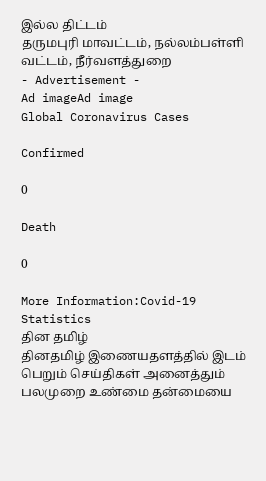இல்ல திட்டம்
தருமபுரி மாவட்டம், நல்லம்பள்ளி வட்டம், நீர்வளத்துறை
- Advertisement -
Ad imageAd image
Global Coronavirus Cases

Confirmed

0

Death

0

More Information:Covid-19 Statistics
தின தமிழ்
தினதமிழ் இணையதளத்தில் இடம் பெறும் செய்திகள் அனைத்தும் பலமுறை உண்மை தன்மையை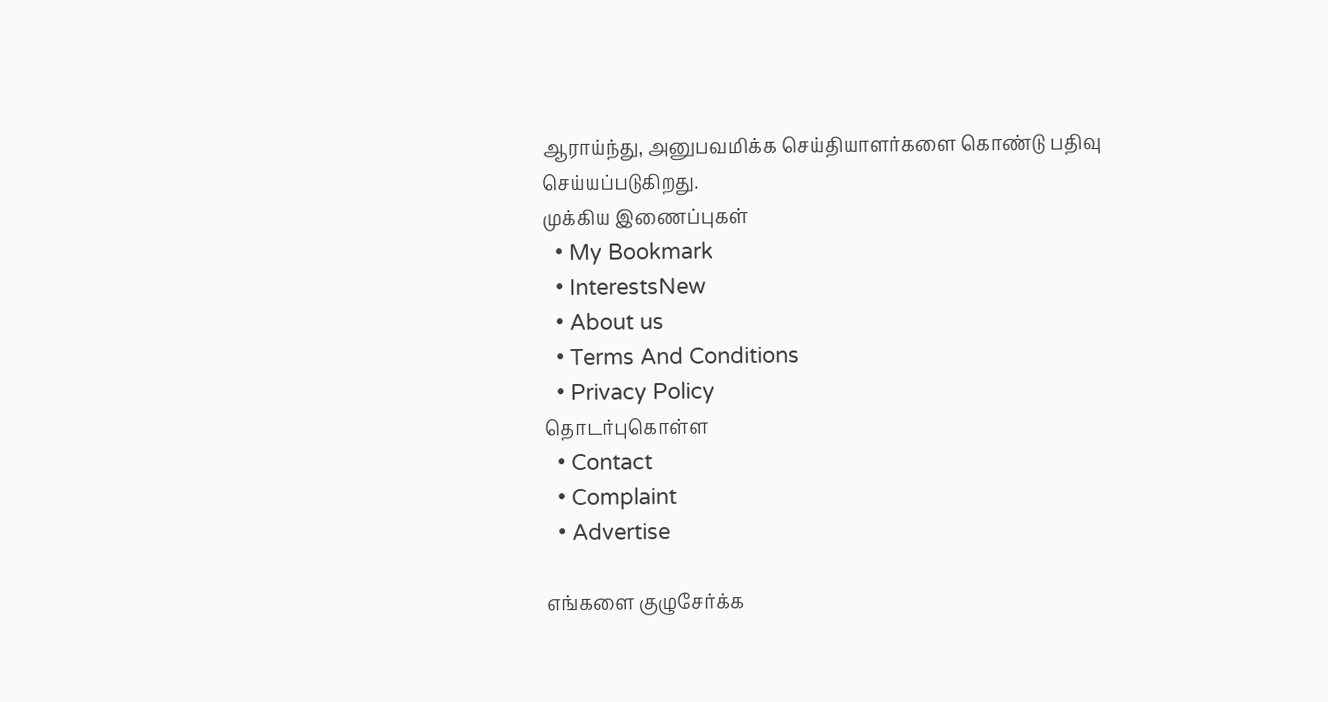ஆராய்ந்து, அனுபவமிக்க செய்தியாளர்களை கொண்டு பதிவு செய்யப்படுகிறது.
முக்கிய இணைப்புகள்
  • My Bookmark
  • InterestsNew
  • About us
  • Terms And Conditions
  • Privacy Policy
தொடர்புகொள்ள
  • Contact
  • Complaint
  • Advertise

எங்களை குழுசேர்க்க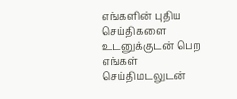எங்களின் புதிய செய்திகளை உடனுக்குடன் பெற எங்கள் செய்திமடலுடன்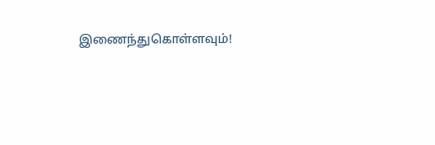இணைந்துகொள்ளவும்!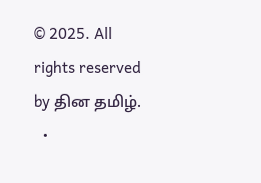© 2025. All rights reserved by தின தமிழ்.
  •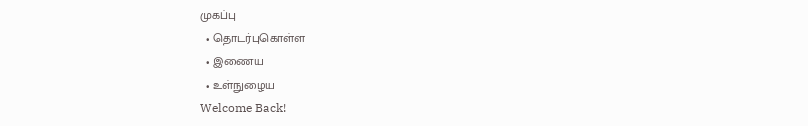முகப்பு
  • தொடர்புகொள்ள
  • இணைய
  • உள்நுழைய
Welcome Back!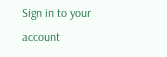Sign in to your account